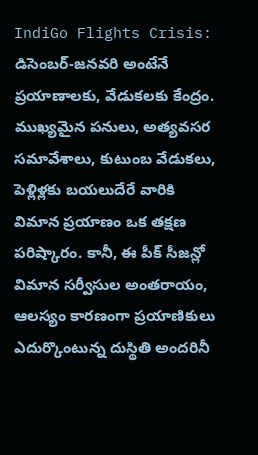IndiGo Flights Crisis: డిసెంబర్-జనవరి అంటేనే ప్రయాణాలకు, వేడుకలకు కేంద్రం. ముఖ్యమైన పనులు, అత్యవసర సమావేశాలు, కుటుంబ వేడుకలు, పెళ్లిళ్లకు బయలుదేరే వారికి విమాన ప్రయాణం ఒక తక్షణ పరిష్కారం. కానీ, ఈ పీక్ సీజన్లో విమాన సర్వీసుల అంతరాయం, ఆలస్యం కారణంగా ప్రయాణికులు ఎదుర్కొంటున్న దుస్థితి అందరినీ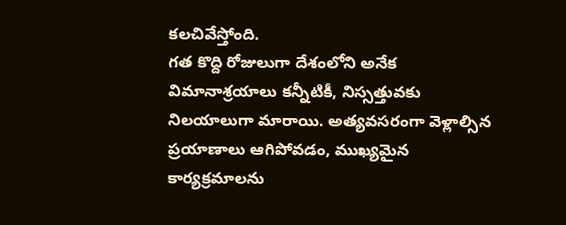కలచివేస్తోంది.
గత కొద్ది రోజులుగా దేశంలోని అనేక విమానాశ్రయాలు కన్నీటికీ, నిస్సత్తువకు నిలయాలుగా మారాయి. అత్యవసరంగా వెళ్లాల్సిన ప్రయాణాలు ఆగిపోవడం, ముఖ్యమైన కార్యక్రమాలను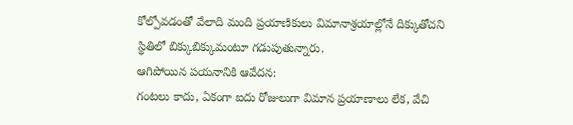కోల్పోవడంతో వేలాది మంది ప్రయాణికులు విమానాశ్రయాల్లోనే దిక్కుతోచని స్థితిలో బిక్కుబిక్కుమంటూ గడుపుతున్నారు.
ఆగిపోయిన పయనానికి ఆవేదన:
గంటలు కాదు, ఏకంగా ఐదు రోజులుగా విమాన ప్రయాణాలు లేక, వేచి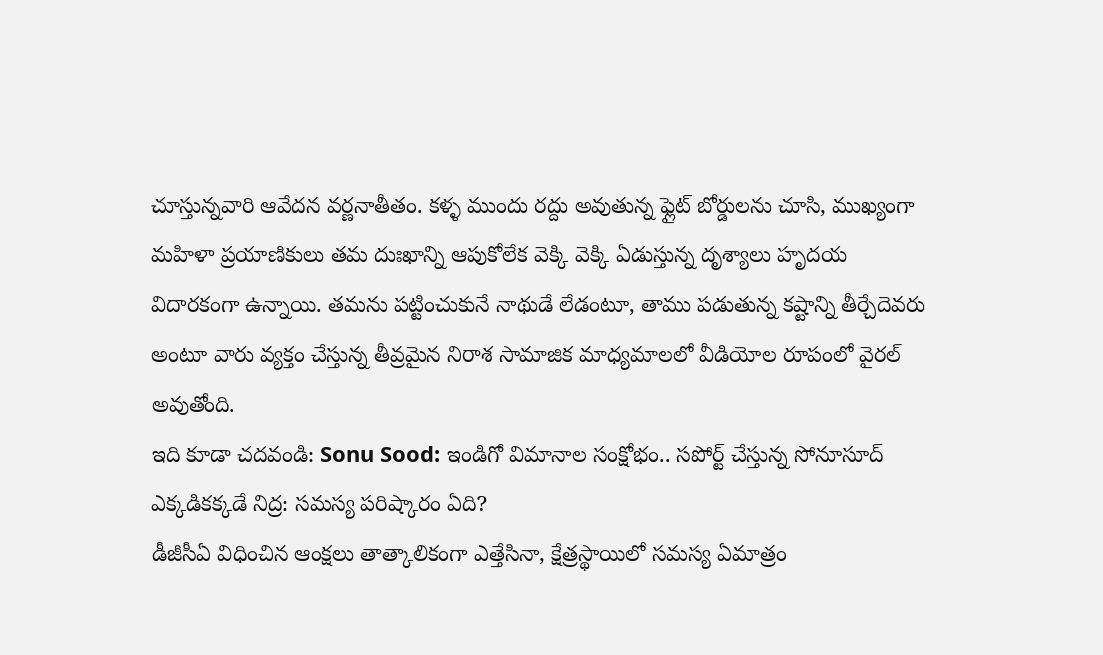చూస్తున్నవారి ఆవేదన వర్ణనాతీతం. కళ్ళ ముందు రద్దు అవుతున్న ఫ్లైట్ బోర్డులను చూసి, ముఖ్యంగా మహిళా ప్రయాణికులు తమ దుఃఖాన్ని ఆపుకోలేక వెక్కి వెక్కి ఏడుస్తున్న దృశ్యాలు హృదయ విదారకంగా ఉన్నాయి. తమను పట్టించుకునే నాథుడే లేడంటూ, తాము పడుతున్న కష్టాన్ని తీర్చేదెవరు అంటూ వారు వ్యక్తం చేస్తున్న తీవ్రమైన నిరాశ సామాజిక మాధ్యమాలలో వీడియోల రూపంలో వైరల్ అవుతోంది.
ఇది కూడా చదవండి: Sonu Sood: ఇండిగో విమానాల సంక్షోభం.. సపోర్ట్ చేస్తున్న సోనూసూద్
ఎక్కడికక్కడే నిద్ర: సమస్య పరిష్కారం ఏది?
డీజీసీఏ విధించిన ఆంక్షలు తాత్కాలికంగా ఎత్తేసినా, క్షేత్రస్థాయిలో సమస్య ఏమాత్రం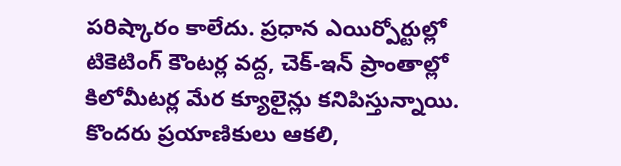పరిష్కారం కాలేదు. ప్రధాన ఎయిర్పోర్టుల్లో టికెటింగ్ కౌంటర్ల వద్ద, చెక్-ఇన్ ప్రాంతాల్లో కిలోమీటర్ల మేర క్యూలైన్లు కనిపిస్తున్నాయి. కొందరు ప్రయాణికులు ఆకలి,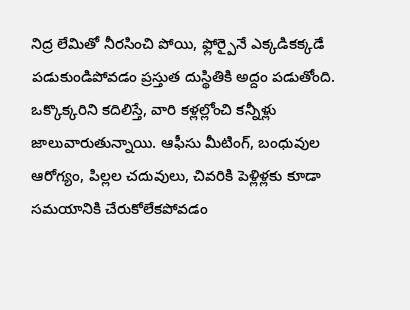నిద్ర లేమితో నీరసించి పోయి, ఫ్లోర్పైనే ఎక్కడికక్కడే పడుకుండిపోవడం ప్రస్తుత దుస్థితికి అద్దం పడుతోంది.
ఒక్కొక్కరిని కదిలిస్తే, వారి కళ్లల్లోంచి కన్నీళ్లు జాలువారుతున్నాయి. ఆఫీసు మీటింగ్, బంధువుల ఆరోగ్యం, పిల్లల చదువులు, చివరికి పెళ్లిళ్లకు కూడా సమయానికి చేరుకోలేకపోవడం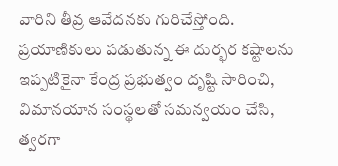వారిని తీవ్ర ఆవేదనకు గురిచేస్తోంది.
ప్రయాణికులు పడుతున్న ఈ దుర్భర కష్టాలను ఇప్పటికైనా కేంద్ర ప్రభుత్వం దృష్టి సారించి, విమానయాన సంస్థలతో సమన్వయం చేసి, త్వరగా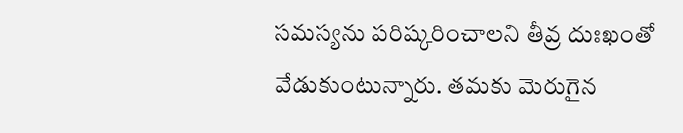సమస్యను పరిష్కరించాలని తీవ్ర దుఃఖంతో వేడుకుంటున్నారు. తమకు మెరుగైన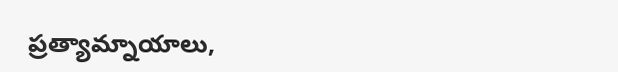ప్రత్యామ్నాయాలు,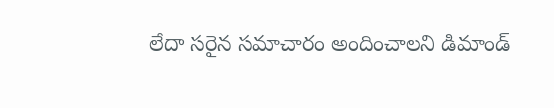లేదా సరైన సమాచారం అందించాలని డిమాండ్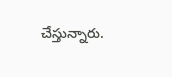చేస్తున్నారు.